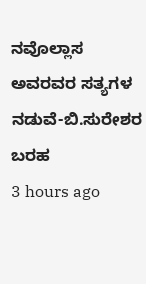ನವೊಲ್ಲಾಸ
ಅವರವರ ಸತ್ಯಗಳ ನಡುವೆ-ಬಿ.ಸುರೇಶರ ಬರಹ
3 hours ago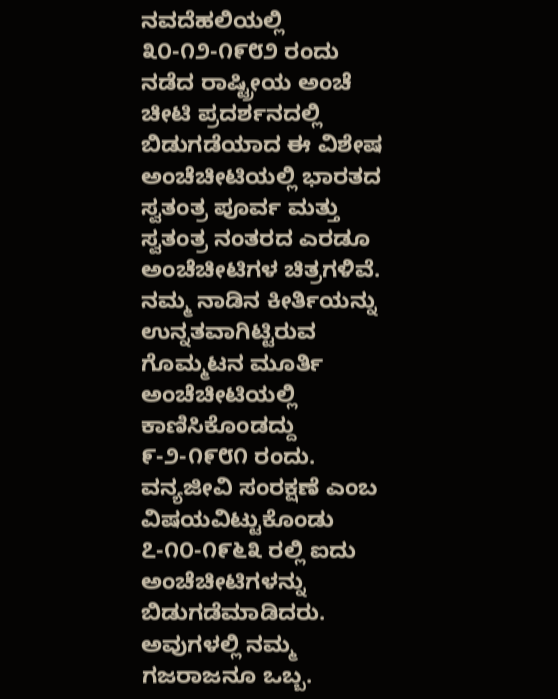ನವದೆಹಲಿಯಲ್ಲಿ ೩೦-೧೨-೧೯೮೨ ರಂದು ನಡೆದ ರಾಷ್ಟ್ರೀಯ ಅಂಚೆ ಚೀಟಿ ಪ್ರದರ್ಶನದಲ್ಲಿ ಬಿಡುಗಡೆಯಾದ ಈ ವಿಶೇಷ ಅಂಚೆಚೀಟಿಯಲ್ಲಿ ಭಾರತದ ಸ್ವತಂತ್ರ ಪೂರ್ವ ಮತ್ತು ಸ್ವತಂತ್ರ ನಂತರದ ಎರಡೂ ಅಂಚೆಚೀಟಿಗಳ ಚಿತ್ರಗಳಿವೆ.
ನಮ್ಮ ನಾಡಿನ ಕೀರ್ತಿಯನ್ನು ಉನ್ನತವಾಗಿಟ್ಟಿರುವ ಗೊಮ್ಮಟನ ಮೂರ್ತಿ ಅಂಚೆಚೀಟಿಯಲ್ಲಿ ಕಾಣಿಸಿಕೊಂಡದ್ದು ೯-೨-೧೯೮೧ ರಂದು.
ವನ್ಯಜೀವಿ ಸಂರಕ್ಷಣೆ ಎಂಬ ವಿಷಯವಿಟ್ಟುಕೊಂಡು ೭-೧೦-೧೯೬೩ ರಲ್ಲಿ ಐದು ಅಂಚೆಚೀಟಿಗಳನ್ನು ಬಿಡುಗಡೆಮಾಡಿದರು. ಅವುಗಳಲ್ಲಿ ನಮ್ಮ ಗಜರಾಜನೂ ಒಬ್ಬ.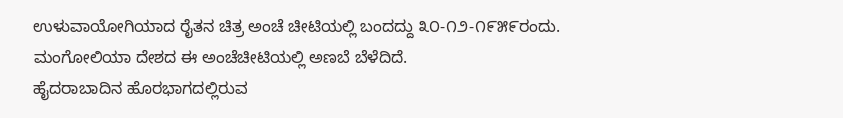ಉಳುವಾಯೋಗಿಯಾದ ರೈತನ ಚಿತ್ರ ಅಂಚೆ ಚೀಟಿಯಲ್ಲಿ ಬಂದದ್ದು ೩೦-೧೨-೧೯೫೯ರಂದು.
ಮಂಗೋಲಿಯಾ ದೇಶದ ಈ ಅಂಚೆಚೀಟಿಯಲ್ಲಿ ಅಣಬೆ ಬೆಳೆದಿದೆ.
ಹೈದರಾಬಾದಿನ ಹೊರಭಾಗದಲ್ಲಿರುವ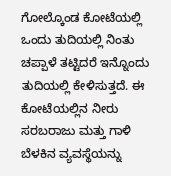ಗೋಲ್ಕೊಂಡ ಕೋಟೆಯಲ್ಲಿ ಒಂದು ತುದಿಯಲ್ಲಿ ನಿಂತು ಚಪ್ಪಾಳೆ ತಟ್ಟಿದರೆ ಇನ್ನೊಂದು ತುದಿಯಲ್ಲಿ ಕೇಳಿಸುತ್ತದೆ. ಈ ಕೋಟೆಯಲ್ಲಿನ ನೀರು ಸರಬರಾಜು ಮತ್ತು ಗಾಳಿ ಬೆಳಕಿನ ವ್ಯವಸ್ಥೆಯನ್ನು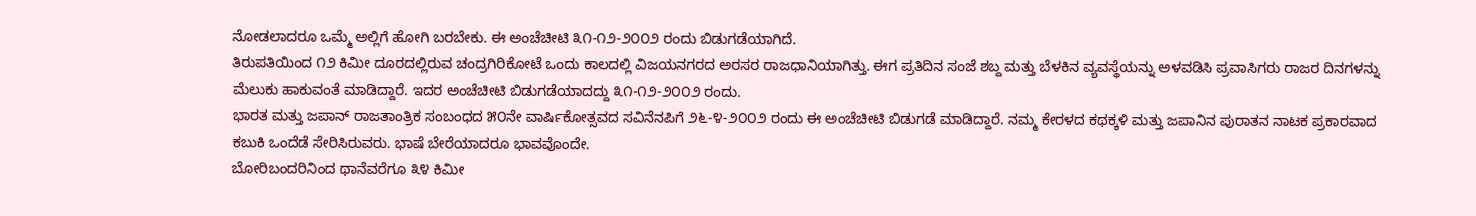ನೋಡಲಾದರೂ ಒಮ್ಮೆ ಅಲ್ಲಿಗೆ ಹೋಗಿ ಬರಬೇಕು. ಈ ಅಂಚೆಚೀಟಿ ೩೧-೧೨-೨೦೦೨ ರಂದು ಬಿಡುಗಡೆಯಾಗಿದೆ.
ತಿರುಪತಿಯಿಂದ ೧೨ ಕಿಮೀ ದೂರದಲ್ಲಿರುವ ಚಂದ್ರಗಿರಿಕೋಟೆ ಒಂದು ಕಾಲದಲ್ಲಿ ವಿಜಯನಗರದ ಅರಸರ ರಾಜಧಾನಿಯಾಗಿತ್ತು. ಈಗ ಪ್ರತಿದಿನ ಸಂಜೆ ಶಬ್ದ ಮತ್ತು ಬೆಳಕಿನ ವ್ಯವಸ್ಥೆಯನ್ನು ಅಳವಡಿಸಿ ಪ್ರವಾಸಿಗರು ರಾಜರ ದಿನಗಳನ್ನು ಮೆಲುಕು ಹಾಕುವಂತೆ ಮಾಡಿದ್ದಾರೆ. ಇದರ ಅಂಚೆಚೀಟಿ ಬಿಡುಗಡೆಯಾದದ್ದು ೩೧-೧೨-೨೦೦೨ ರಂದು.
ಭಾರತ ಮತ್ತು ಜಪಾನ್ ರಾಜತಾಂತ್ರಿಕ ಸಂಬಂಧದ ೫೦ನೇ ವಾರ್ಷಿಕೋತ್ಸವದ ಸವಿನೆನಪಿಗೆ ೨೬-೪-೨೦೦೨ ರಂದು ಈ ಅಂಚೆಚೀಟಿ ಬಿಡುಗಡೆ ಮಾಡಿದ್ದಾರೆ. ನಮ್ಮ ಕೇರಳದ ಕಥಕ್ಕಳಿ ಮತ್ತು ಜಪಾನಿನ ಪುರಾತನ ನಾಟಕ ಪ್ರಕಾರವಾದ ಕಬುಕಿ ಒಂದೆಡೆ ಸೇರಿಸಿರುವರು. ಭಾಷೆ ಬೇರೆಯಾದರೂ ಭಾವವೊಂದೇ.
ಬೋರಿಬಂದರಿನಿಂದ ಥಾನೆವರೆಗೂ ೩೪ ಕಿಮೀ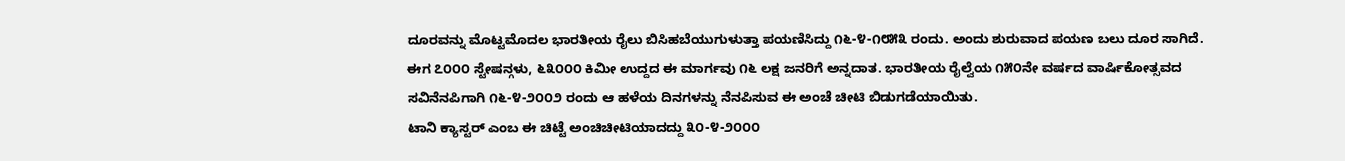ದೂರವನ್ನು ಮೊಟ್ಟಮೊದಲ ಭಾರತೀಯ ರೈಲು ಬಿಸಿಹಬೆಯುಗುಳುತ್ತಾ ಪಯಣಿಸಿದ್ದು ೧೬-೪-೧೮೫೩ ರಂದು. ಅಂದು ಶುರುವಾದ ಪಯಣ ಬಲು ದೂರ ಸಾಗಿದೆ. ಈಗ ೭೦೦೦ ಸ್ಟೇಷನ್ಗಳು, ೬೩೦೦೦ ಕಿಮೀ ಉದ್ದದ ಈ ಮಾರ್ಗವು ೧೬ ಲಕ್ಷ ಜನರಿಗೆ ಅನ್ನದಾತ. ಭಾರತೀಯ ರೈಲ್ವೆಯ ೧೫೦ನೇ ವರ್ಷದ ವಾರ್ಷಿಕೋತ್ಸವದ ಸವಿನೆನಪಿಗಾಗಿ ೧೬-೪-೨೦೦೨ ರಂದು ಆ ಹಳೆಯ ದಿನಗಳನ್ನು ನೆನಪಿಸುವ ಈ ಅಂಚೆ ಚೀಟಿ ಬಿಡುಗಡೆಯಾಯಿತು.
ಟಾನಿ ಕ್ಯಾಸ್ಟರ್ ಎಂಬ ಈ ಚಿಟ್ಟೆ ಅಂಚಿಚೀಟಿಯಾದದ್ದು ೩೦-೪-೨೦೦೦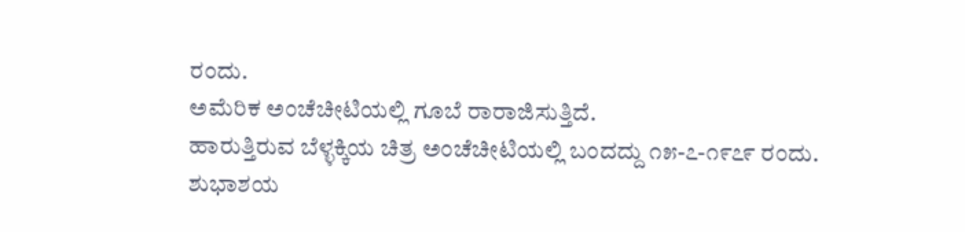ರಂದು.
ಅಮೆರಿಕ ಅಂಚೆಚೀಟಿಯಲ್ಲಿ ಗೂಬೆ ರಾರಾಜಿಸುತ್ತಿದೆ.
ಹಾರುತ್ತಿರುವ ಬೆಳ್ಳಕ್ಕಿಯ ಚಿತ್ರ ಅಂಚೆಚೀಟಿಯಲ್ಲಿ ಬಂದದ್ದು ೧೫-೭-೧೯೭೯ ರಂದು.
ಶುಭಾಶಯ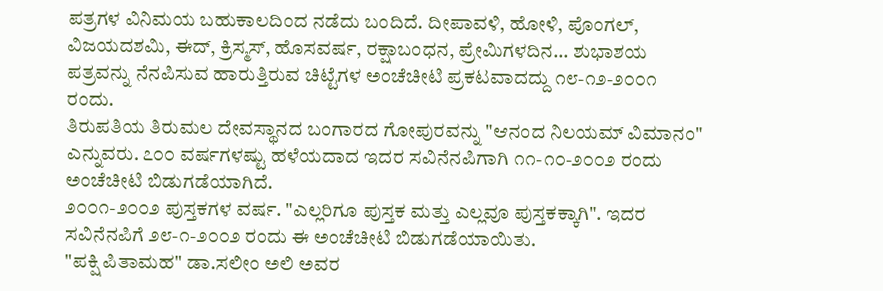ಪತ್ರಗಳ ವಿನಿಮಯ ಬಹುಕಾಲದಿಂದ ನಡೆದು ಬಂದಿದೆ. ದೀಪಾವಳಿ, ಹೋಳಿ, ಪೊಂಗಲ್, ವಿಜಯದಶಮಿ, ಈದ್, ಕ್ರಿಸ್ಮಸ್, ಹೊಸವರ್ಷ, ರಕ್ಷಾಬಂಧನ, ಪ್ರೇಮಿಗಳದಿನ... ಶುಭಾಶಯ ಪತ್ರವನ್ನು ನೆನಪಿಸುವ ಹಾರುತ್ತಿರುವ ಚಿಟ್ಟೆಗಳ ಅಂಚೆಚೀಟಿ ಪ್ರಕಟವಾದದ್ದು ೧೮-೧೨-೨೦೦೧ ರಂದು.
ತಿರುಪತಿಯ ತಿರುಮಲ ದೇವಸ್ಥಾನದ ಬಂಗಾರದ ಗೋಪುರವನ್ನು "ಆನಂದ ನಿಲಯಮ್ ವಿಮಾನಂ" ಎನ್ನುವರು. ೭೦೦ ವರ್ಷಗಳಷ್ಟು ಹಳೆಯದಾದ ಇದರ ಸವಿನೆನಪಿಗಾಗಿ ೧೧-೧೦-೨೦೦೨ ರಂದು ಅಂಚೆಚೀಟಿ ಬಿಡುಗಡೆಯಾಗಿದೆ.
೨೦೦೧-೨೦೦೨ ಪುಸ್ತಕಗಳ ವರ್ಷ. "ಎಲ್ಲರಿಗೂ ಪುಸ್ತಕ ಮತ್ತು ಎಲ್ಲವೂ ಪುಸ್ತಕಕ್ಕಾಗಿ". ಇದರ ಸವಿನೆನಪಿಗೆ ೨೮-೧-೨೦೦೨ ರಂದು ಈ ಅಂಚೆಚೀಟಿ ಬಿಡುಗಡೆಯಾಯಿತು.
"ಪಕ್ಷಿ ಪಿತಾಮಹ" ಡಾ.ಸಲೀಂ ಅಲಿ ಅವರ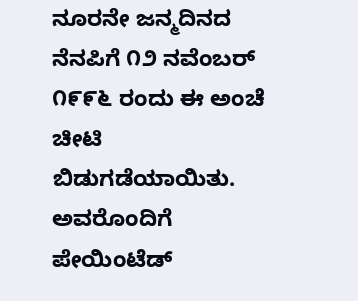ನೂರನೇ ಜನ್ಮದಿನದ ನೆನಪಿಗೆ ೧೨ ನವೆಂಬರ್ ೧೯೯೬ ರಂದು ಈ ಅಂಚೆ ಚೀಟಿ ಬಿಡುಗಡೆಯಾಯಿತು. ಅವರೊಂದಿಗೆ ಪೇಯಿಂಟೆಡ್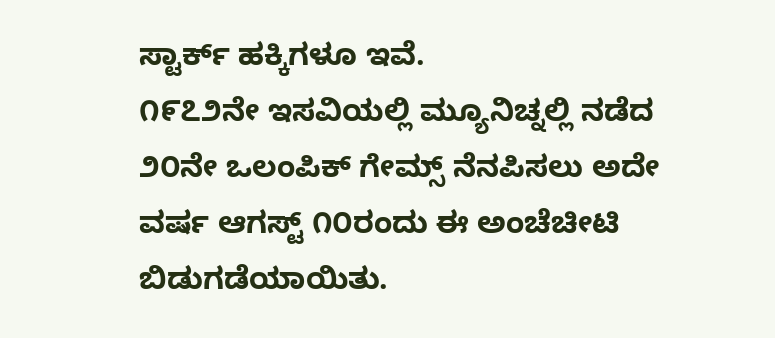ಸ್ಟಾರ್ಕ್ ಹಕ್ಕಿಗಳೂ ಇವೆ.
೧೯೭೨ನೇ ಇಸವಿಯಲ್ಲಿ ಮ್ಯೂನಿಚ್ನಲ್ಲಿ ನಡೆದ ೨೦ನೇ ಒಲಂಪಿಕ್ ಗೇಮ್ಸ್ ನೆನಪಿಸಲು ಅದೇ ವರ್ಷ ಆಗಸ್ಟ್ ೧೦ರಂದು ಈ ಅಂಚೆಚೀಟಿ ಬಿಡುಗಡೆಯಾಯಿತು.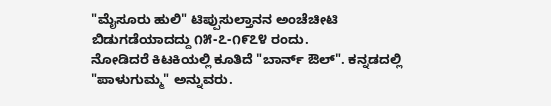"ಮೈಸೂರು ಹುಲಿ" ಟಿಪ್ಪುಸುಲ್ತಾನನ ಅಂಚೆಚೀಟಿ ಬಿಡುಗಡೆಯಾದದ್ದು ೧೫-೭-೧೯೭೪ ರಂದು.
ನೋಡಿದರೆ ಕಿಟಕಿಯಲ್ಲಿ ಕೂತಿದೆ "ಬಾರ್ನ್ ಔಲ್". ಕನ್ನಡದಲ್ಲಿ "ಪಾಳುಗುಮ್ಮ" ಅನ್ನುವರು.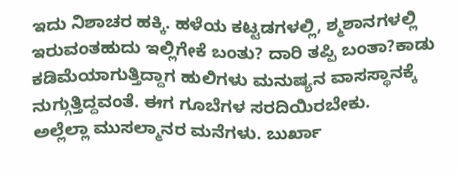ಇದು ನಿಶಾಚರ ಹಕ್ಕಿ. ಹಳೆಯ ಕಟ್ಟಡಗಳಲ್ಲಿ, ಶ್ಮಶಾನಗಳಲ್ಲಿ ಇರುವಂತಹುದು ಇಲ್ಲಿಗೇಕೆ ಬಂತು? ದಾರಿ ತಪ್ಪಿ ಬಂತಾ?ಕಾಡು ಕಡಿಮೆಯಾಗುತ್ತಿದ್ದಾಗ ಹುಲಿಗಳು ಮನುಷ್ಯನ ವಾಸಸ್ಥಾನಕ್ಕೆ ನುಗ್ಗುತ್ತಿದ್ದವಂತೆ. ಈಗ ಗೂಬೆಗಳ ಸರದಿಯಿರಬೇಕು.
ಅಲ್ಲೆಲ್ಲಾ ಮುಸಲ್ಮಾನರ ಮನೆಗಳು. ಬುರ್ಖಾ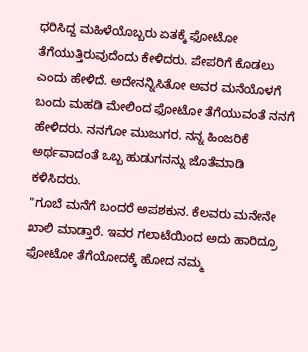ಧರಿಸಿದ್ದ ಮಹಿಳೆಯೊಬ್ಬರು ಏತಕ್ಕೆ ಫೋಟೋ ತೆಗೆಯುತ್ತಿರುವುದೆಂದು ಕೇಳಿದರು. ಪೇಪರಿಗೆ ಕೊಡಲು ಎಂದು ಹೇಳಿದೆ. ಅದೇನನ್ನಿಸಿತೋ ಅವರ ಮನೆಯೊಳಗೆ ಬಂದು ಮಹಡಿ ಮೇಲಿಂದ ಫೋಟೋ ತೆಗೆಯುವಂತೆ ನನಗೆ ಹೇಳಿದರು. ನನಗೋ ಮುಜುಗರ. ನನ್ನ ಹಿಂಜರಿಕೆ ಅರ್ಥವಾದಂತೆ ಒಬ್ಬ ಹುಡುಗನನ್ನು ಜೊತೆಮಾಡಿ ಕಳಿಸಿದರು.
"ಗೂಬೆ ಮನೆಗೆ ಬಂದರೆ ಅಪಶಕುನ. ಕೆಲವರು ಮನೇನೇ ಖಾಲಿ ಮಾಡ್ತಾರೆ. ಇವರ ಗಲಾಟೆಯಿಂದ ಅದು ಹಾರಿದ್ರೂ ಫೋಟೋ ತೆಗೆಯೋದಕ್ಕೆ ಹೋದ ನಮ್ಮ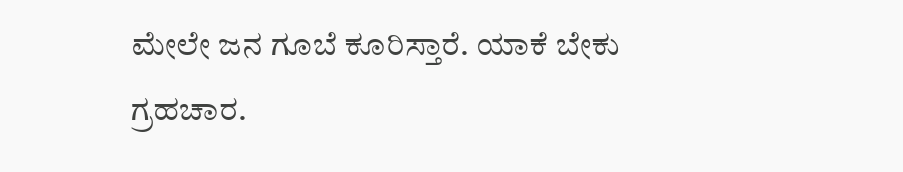ಮೇಲೇ ಜನ ಗೂಬೆ ಕೂರಿಸ್ತಾರೆ. ಯಾಕೆ ಬೇಕು ಗ್ರಹಚಾರ.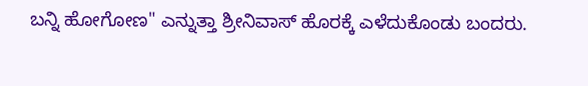ಬನ್ನಿ ಹೋಗೋಣ" ಎನ್ನುತ್ತಾ ಶ್ರೀನಿವಾಸ್ ಹೊರಕ್ಕೆ ಎಳೆದುಕೊಂಡು ಬಂದರು.